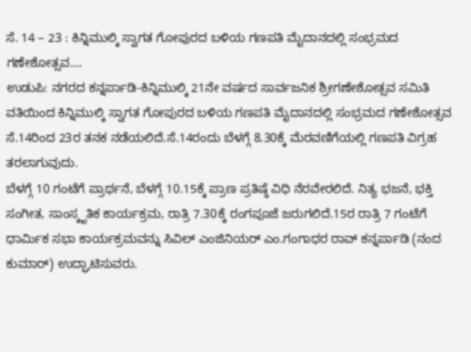ಸೆ. 14 – 23 : ಕಿನ್ನಿಮುಲ್ಕಿ ಸ್ವಾಗತ ಗೋಪುರದ ಬಳಿಯ ಗಣಪತಿ ಮೈದಾನದಲ್ಲಿ ಸಂಭ್ರಮದ ಗಣೇಶೋತ್ಸವ….
ಉಡುಪಿ: ನಗರದ ಕನ್ನರ್ಪಾಡಿ-ಕಿನ್ನಿಮುಲ್ಕಿ 21ನೇ ವರ್ಷದ ಸಾರ್ವಜನಿಕ ಶ್ರೀಗಣೇಶೋತ್ಸವ ಸಮಿತಿ ವತಿಯಿಂದ ಕಿನ್ನಿಮುಲ್ಕಿ ಸ್ವಾಗತ ಗೋಪುರದ ಬಳಿಯ ಗಣಪತಿ ಮೈದಾನದಲ್ಲಿ ಸಂಭ್ರಮದ ಗಣೇಶೋತ್ಸವ ಸೆ.14ರಿಂದ 23ರ ತನಕ ನಡೆಯಲಿದೆ.ಸೆ.14ರಂದು ಬೆಳಗ್ಗೆ 8.30ಕ್ಕೆ ಮೆರವಣಿಗೆಯಲ್ಲಿ ಗಣಪತಿ ವಿಗ್ರಹ ತರಲಾಗುವುದು.
ಬೆಳಗ್ಗೆ 10 ಗಂಟೆಗೆ ಪ್ರಾರ್ಥನೆ, ಬೆಳಗ್ಗೆ 10.15ಕ್ಕೆ ಪ್ರಾಣ ಪ್ರತಿಷ್ಠೆ ವಿಧಿ ನೆರವೇರಲಿದೆ. ನಿತ್ಯ ಭಜನೆ, ಭಕ್ತಿ ಸಂಗೀತ, ಸಾಂಸ್ಕೃತಿಕ ಕಾರ್ಯಕ್ರಮ, ರಾತ್ರಿ 7.30ಕ್ಕೆ ರಂಗಪೂಜೆ ಜರುಗಲಿದೆ.15ರ ರಾತ್ರಿ 7 ಗಂಟೆಗೆ ಧಾರ್ಮಿಕ ಸಭಾ ಕಾರ್ಯಕ್ರಮವನ್ನು ಸಿವಿಲ್ ಎಂಜಿನಿಯರ್ ಎಂ.ಗಂಗಾಧರ ರಾವ್ ಕನ್ನರ್ಪಾಡಿ (ನಂದ ಕುಮಾರ್) ಉದ್ಘಾಟಿಸುವರು.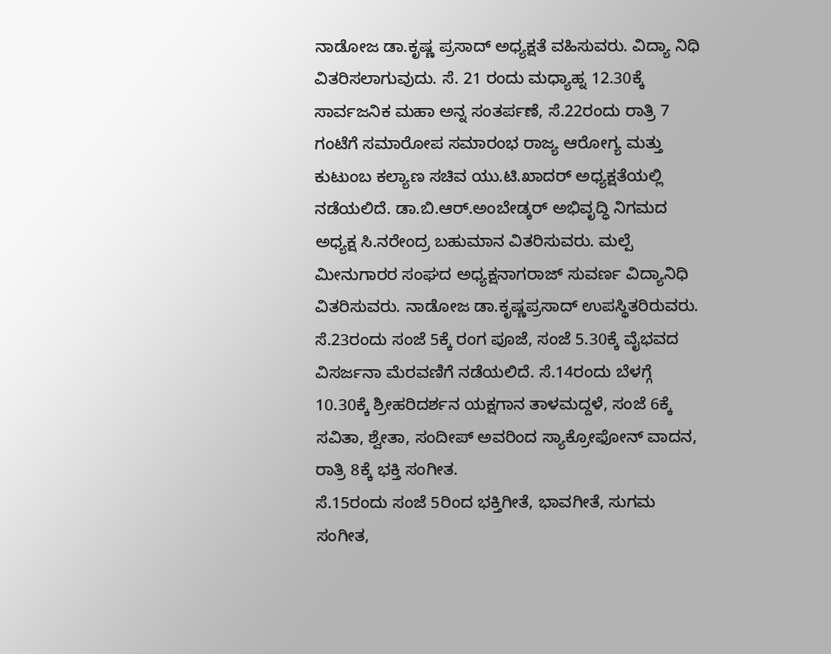ನಾಡೋಜ ಡಾ.ಕೃಷ್ಣ ಪ್ರಸಾದ್ ಅಧ್ಯಕ್ಷತೆ ವಹಿಸುವರು. ವಿದ್ಯಾ ನಿಧಿ ವಿತರಿಸಲಾಗುವುದು. ಸೆ. 21 ರಂದು ಮಧ್ಯಾಹ್ನ 12.30ಕ್ಕೆ ಸಾರ್ವಜನಿಕ ಮಹಾ ಅನ್ನ ಸಂತರ್ಪಣೆ, ಸೆ.22ರಂದು ರಾತ್ರಿ 7 ಗಂಟೆಗೆ ಸಮಾರೋಪ ಸಮಾರಂಭ ರಾಜ್ಯ ಆರೋಗ್ಯ ಮತ್ತು ಕುಟುಂಬ ಕಲ್ಯಾಣ ಸಚಿವ ಯು.ಟಿ.ಖಾದರ್ ಅಧ್ಯಕ್ಷತೆಯಲ್ಲಿ ನಡೆಯಲಿದೆ. ಡಾ.ಬಿ.ಆರ್.ಅಂಬೇಡ್ಕರ್ ಅಭಿವೃದ್ಧಿ ನಿಗಮದ ಅಧ್ಯಕ್ಷ ಸಿ.ನರೇಂದ್ರ ಬಹುಮಾನ ವಿತರಿಸುವರು. ಮಲ್ಪೆ ಮೀನುಗಾರರ ಸಂಘದ ಅಧ್ಯಕ್ಷನಾಗರಾಜ್ ಸುವರ್ಣ ವಿದ್ಯಾನಿಧಿ ವಿತರಿಸುವರು. ನಾಡೋಜ ಡಾ.ಕೃಷ್ಣಪ್ರಸಾದ್ ಉಪಸ್ಥಿತರಿರುವರು. ಸೆ.23ರಂದು ಸಂಜೆ 5ಕ್ಕೆ ರಂಗ ಪೂಜೆ, ಸಂಜೆ 5.30ಕ್ಕೆ ವೈಭವದ ವಿಸರ್ಜನಾ ಮೆರವಣಿಗೆ ನಡೆಯಲಿದೆ. ಸೆ.14ರಂದು ಬೆಳಗ್ಗೆ 10.30ಕ್ಕೆ ಶ್ರೀಹರಿದರ್ಶನ ಯಕ್ಷಗಾನ ತಾಳಮದ್ದಳೆ, ಸಂಜೆ 6ಕ್ಕೆ ಸವಿತಾ, ಶ್ವೇತಾ, ಸಂದೀಪ್ ಅವರಿಂದ ಸ್ಯಾಕ್ರೋಫೋನ್ ವಾದನ, ರಾತ್ರಿ 8ಕ್ಕೆ ಭಕ್ತಿ ಸಂಗೀತ.
ಸೆ.15ರಂದು ಸಂಜೆ 5ರಿಂದ ಭಕ್ತಿಗೀತೆ, ಭಾವಗೀತೆ, ಸುಗಮ ಸಂಗೀತ,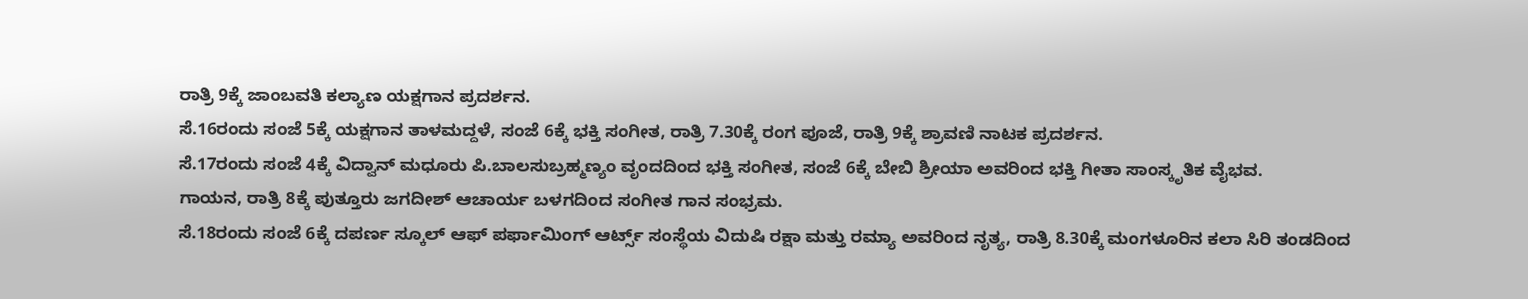ರಾತ್ರಿ 9ಕ್ಕೆ ಜಾಂಬವತಿ ಕಲ್ಯಾಣ ಯಕ್ಷಗಾನ ಪ್ರದರ್ಶನ.
ಸೆ.16ರಂದು ಸಂಜೆ 5ಕ್ಕೆ ಯಕ್ಷಗಾನ ತಾಳಮದ್ದಳೆ, ಸಂಜೆ 6ಕ್ಕೆ ಭಕ್ತಿ ಸಂಗೀತ, ರಾತ್ರಿ 7.30ಕ್ಕೆ ರಂಗ ಪೂಜೆ, ರಾತ್ರಿ 9ಕ್ಕೆ ಶ್ರಾವಣಿ ನಾಟಕ ಪ್ರದರ್ಶನ.
ಸೆ.17ರಂದು ಸಂಜೆ 4ಕ್ಕೆ ವಿದ್ವಾನ್ ಮಧೂರು ಪಿ.ಬಾಲಸುಬ್ರಹ್ಮಣ್ಯಂ ವೃಂದದಿಂದ ಭಕ್ತಿ ಸಂಗೀತ, ಸಂಜೆ 6ಕ್ಕೆ ಬೇಬಿ ಶ್ರೀಯಾ ಅವರಿಂದ ಭಕ್ತಿ ಗೀತಾ ಸಾಂಸ್ಕೃತಿಕ ವೈಭವ.
ಗಾಯನ, ರಾತ್ರಿ 8ಕ್ಕೆ ಪುತ್ತೂರು ಜಗದೀಶ್ ಆಚಾರ್ಯ ಬಳಗದಿಂದ ಸಂಗೀತ ಗಾನ ಸಂಭ್ರಮ.
ಸೆ.18ರಂದು ಸಂಜೆ 6ಕ್ಕೆ ದಪರ್ಣ ಸ್ಕೂಲ್ ಆಫ್ ಪರ್ಫಾಮಿಂಗ್ ಆರ್ಟ್ಸ್ ಸಂಸ್ಥೆಯ ವಿದುಷಿ ರಕ್ಷಾ ಮತ್ತು ರಮ್ಯಾ ಅವರಿಂದ ನೃತ್ಯ, ರಾತ್ರಿ 8.30ಕ್ಕೆ ಮಂಗಳೂರಿನ ಕಲಾ ಸಿರಿ ತಂಡದಿಂದ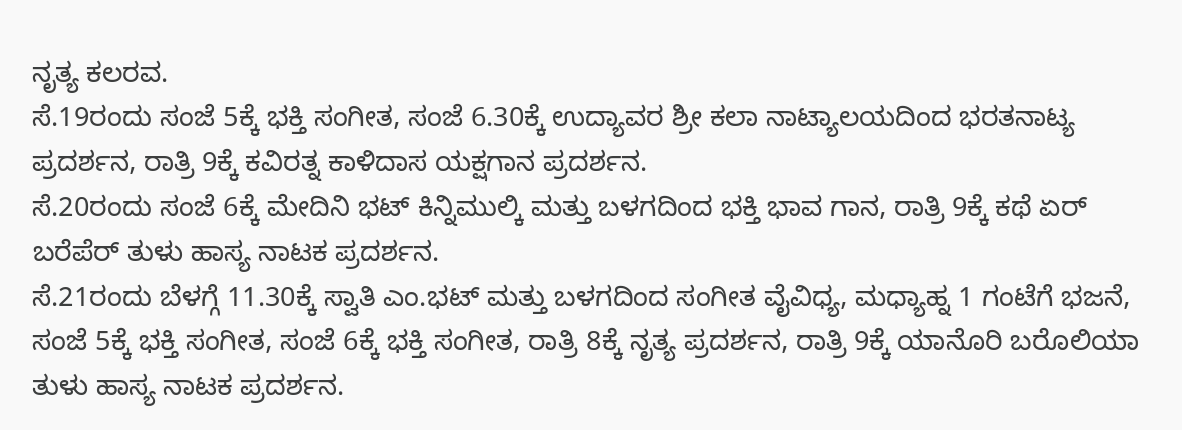ನೃತ್ಯ ಕಲರವ.
ಸೆ.19ರಂದು ಸಂಜೆ 5ಕ್ಕೆ ಭಕ್ತಿ ಸಂಗೀತ, ಸಂಜೆ 6.30ಕ್ಕೆ ಉದ್ಯಾವರ ಶ್ರೀ ಕಲಾ ನಾಟ್ಯಾಲಯದಿಂದ ಭರತನಾಟ್ಯ ಪ್ರದರ್ಶನ, ರಾತ್ರಿ 9ಕ್ಕೆ ಕವಿರತ್ನ ಕಾಳಿದಾಸ ಯಕ್ಷಗಾನ ಪ್ರದರ್ಶನ.
ಸೆ.20ರಂದು ಸಂಜೆ 6ಕ್ಕೆ ಮೇದಿನಿ ಭಟ್ ಕಿನ್ನಿಮುಲ್ಕಿ ಮತ್ತು ಬಳಗದಿಂದ ಭಕ್ತಿ ಭಾವ ಗಾನ, ರಾತ್ರಿ 9ಕ್ಕೆ ಕಥೆ ಏರ್ ಬರೆಪೆರ್ ತುಳು ಹಾಸ್ಯ ನಾಟಕ ಪ್ರದರ್ಶನ.
ಸೆ.21ರಂದು ಬೆಳಗ್ಗೆ 11.30ಕ್ಕೆ ಸ್ವಾತಿ ಎಂ.ಭಟ್ ಮತ್ತು ಬಳಗದಿಂದ ಸಂಗೀತ ವೈವಿಧ್ಯ, ಮಧ್ಯಾಹ್ನ 1 ಗಂಟೆಗೆ ಭಜನೆ, ಸಂಜೆ 5ಕ್ಕೆ ಭಕ್ತಿ ಸಂಗೀತ, ಸಂಜೆ 6ಕ್ಕೆ ಭಕ್ತಿ ಸಂಗೀತ, ರಾತ್ರಿ 8ಕ್ಕೆ ನೃತ್ಯ ಪ್ರದರ್ಶನ, ರಾತ್ರಿ 9ಕ್ಕೆ ಯಾನೊರಿ ಬರೊಲಿಯಾ ತುಳು ಹಾಸ್ಯ ನಾಟಕ ಪ್ರದರ್ಶನ.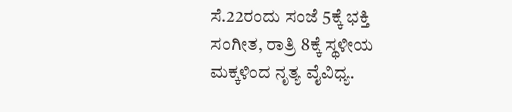ಸೆ.22ರಂದು ಸಂಜೆ 5ಕ್ಕೆ ಭಕ್ತಿ ಸಂಗೀತ, ರಾತ್ರಿ 8ಕ್ಕೆ ಸ್ಥಳೀಯ ಮಕ್ಕಳಿಂದ ನೃತ್ಯ ವೈವಿಧ್ಯ.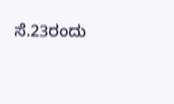ಸೆ.23ರಂದು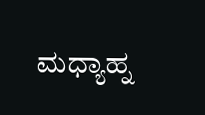ಮಧ್ಯಾಹ್ನ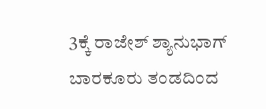3ಕ್ಕೆ ರಾಜೇಶ್ ಶ್ಯಾನುಭಾಗ್ ಬಾರಕೂರು ತಂಡದಿಂದ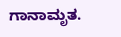ಗಾನಾಮೃತ.